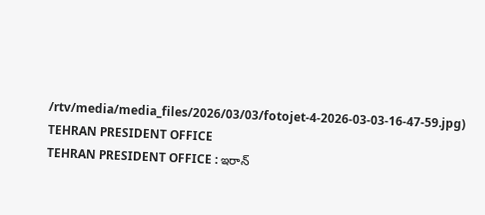/rtv/media/media_files/2026/03/03/fotojet-4-2026-03-03-16-47-59.jpg)
TEHRAN PRESIDENT OFFICE
TEHRAN PRESIDENT OFFICE : ఇరాన్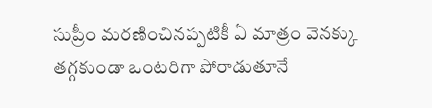సుప్రీం మరణించినప్పటికీ ఏ మాత్రం వెనక్కు తగ్గకుండా ఒంటరిగా పోరాడుతూనే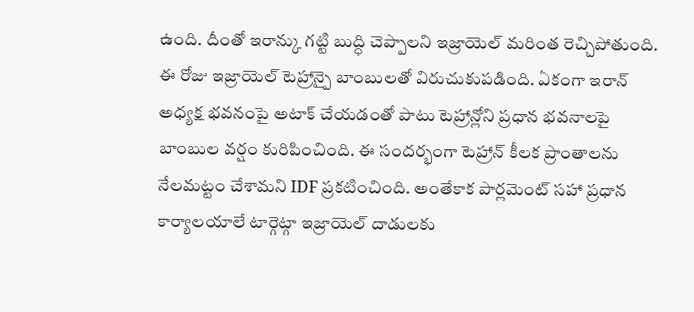ఉంది. దీంతో ఇరాన్కు గట్టి బుద్ధి చెప్పాలని ఇజ్రాయెల్ మరింత రెచ్చిపోతుంది. ఈ రోజు ఇజ్రాయెల్ టెహ్రాన్పై బాంబులతో విరుచుకుపడింది. ఏకంగా ఇరాన్ అధ్యక్ష భవనంపై అటాక్ చేయడంతో పాటు టెహ్రాన్లోని ప్రధాన భవనాలపై బాంబుల వర్షం కురిపించింది. ఈ సందర్భంగా టెహ్రాన్ కీలక ప్రాంతాలను నేలమట్టం చేశామని IDF ప్రకటించింది. అంతేకాక పార్లమెంట్ సహా ప్రధాన కార్యాలయాలే టార్గెట్గా ఇజ్రాయెల్ దాడులకు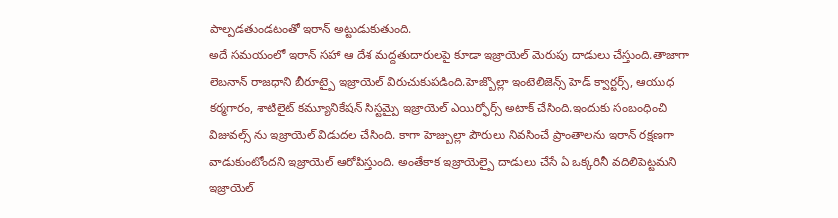పాల్పడతుండటంతో ఇరాన్ అట్టుడుకుతుంది.
అదే సమయంలో ఇరాన్ సహా ఆ దేశ మద్దతుదారులపై కూడా ఇజ్రాయెల్ మెరుపు దాడులు చేస్తుంది.తాజాగా లెబనాన్ రాజధాని బీరూట్పై ఇజ్రాయెల్ విరుచుకుపడింది.హెజ్బొల్లా ఇంటెలిజెన్స్ హెడ్ క్వార్టర్స్, ఆయుధ కర్మగారం, శాటిలైట్ కమ్యూనికేషన్ సిస్టమ్పై ఇజ్రాయెల్ ఎయిర్ఫోర్స్ అటాక్ చేసింది.ఇందుకు సంబంధించి విజువల్స్ ను ఇజ్రాయెల్ విడుదల చేసింది. కాగా హెజ్బుల్లా పౌరులు నివసించే ప్రాంతాలను ఇరాన్ రక్షణగా వాడుకుంటోందని ఇజ్రాయెల్ ఆరోపిస్తుంది. అంతేకాక ఇజ్రాయెల్పై దాడులు చేసే ఏ ఒక్కరినీ వదిలిపెట్టమని ఇజ్రాయెల్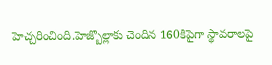హెచ్చరించింది.హెజ్బొల్లాకు చెందిన 160కిపైగా స్థావరాలపై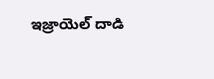ఇజ్రాయెల్ దాడి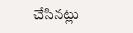చేసినట్లు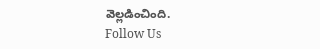వెల్లడించింది.
Follow Us